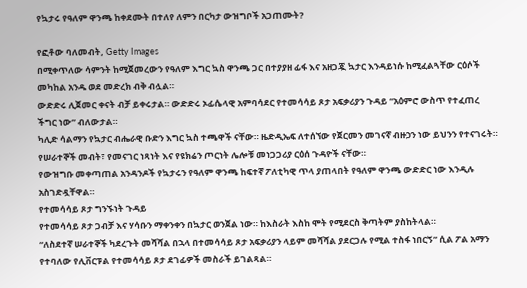የኳታሩ የዓለም ዋንጫ ከቀደሙት በተለየ ለምን በርካታ ውዝግቦች አጋጠሙት?

የፎቶው ባለመብት, Getty Images
በሚቀጥለው ሳምንት ከሚጀመረውን የዓለም እግር ኳስ ዋንጫ ጋር በተያያዘ ፊፋ እና አዘጋጇ ኳታር እንዳይነሱ ከሚፈልጓቸው ርዕሶች መካከል አንዱ ወደ መድረክ ብቅ ብሏል።
ውድድሩ ሊጀመር ቀናት ብቻ ይቀሩታል። ውድድሩ ኦፊሴላዊ አምባሳደር የተመሳሳይ ጾታ አፍቃሪያን ጉዳይ “አዕምሮ ውስጥ የተፈጠረ ችግር ነው” ብለውታል።
ካሊድ ሳልማን የኳታር ብሔራዊ ቡድን እግር ኳስ ተጫዋች ናቸው። ዜድዲኤፍ ለተሰኘው የጀርመን መገናኛ ብዙኃን ነው ይህንን የተናገሩት። የሠራተኞች መብት፣ የመናገር ነጻነት እና የዩክሬን ጦርነት ሌሎቹ መነጋጋሪያ ርዕሰ ጉዳዮች ናቸው።
የውዝግቡ መቀጣጠል አንዳንዶች የኳታሩን የዓለም ዋንጫ ከፍተኛ ፖለቲካዊ ጥላ ያጠላበት የዓለም ዋንጫ ውድድር ነው እንዲሉ አስገድዷቸዋል።
የተመሳሳይ ጾታ ግንኙነት ጉዳይ
የተመሳሳይ ጾታ ጋብቻ እና ሃሳቡን ማቀንቀን በኳታር ወንጀል ነው። ከእስራት እስከ ሞት የሚደርስ ቅጣትም ያስከትላል።
“ለስደተኛ ሠራተኞች ካደረጉት መሻሻል በኋላ በተመሳሳይ ጾታ አፍቃሪያን ላይም መሻሻል ያደርጋሉ የሚል ተስፋ ነበርኝ” ሲል ፖል አማን የተባለው የሊቨርፑል የተመሳሳይ ጾታ ደገፊዎች መስራች ይገልጻል።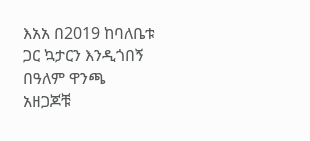እአአ በ2019 ከባለቤቱ ጋር ኳታርን እንዲጎበኝ በዓለም ዋንጫ አዘጋጆቹ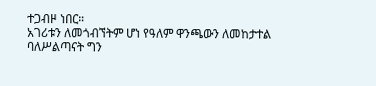ተጋብዞ ነበር።
አገሪቱን ለመጎብኘትም ሆነ የዓለም ዋንጫውን ለመከታተል ባለሥልጣናት ግን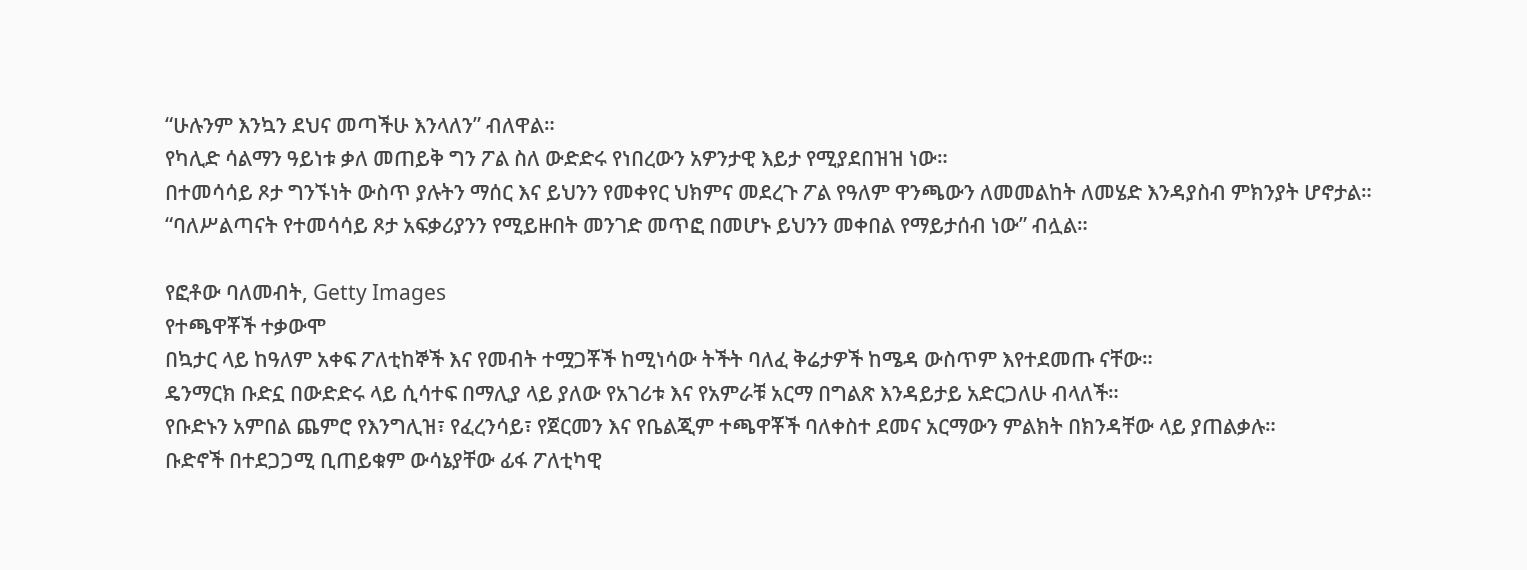“ሁሉንም እንኳን ደህና መጣችሁ እንላለን” ብለዋል።
የካሊድ ሳልማን ዓይነቱ ቃለ መጠይቅ ግን ፖል ስለ ውድድሩ የነበረውን አዎንታዊ እይታ የሚያደበዝዝ ነው።
በተመሳሳይ ጾታ ግንኙነት ውስጥ ያሉትን ማሰር እና ይህንን የመቀየር ህክምና መደረጉ ፖል የዓለም ዋንጫውን ለመመልከት ለመሄድ እንዳያስብ ምክንያት ሆኖታል።
“ባለሥልጣናት የተመሳሳይ ጾታ አፍቃሪያንን የሚይዙበት መንገድ መጥፎ በመሆኑ ይህንን መቀበል የማይታሰብ ነው” ብሏል።

የፎቶው ባለመብት, Getty Images
የተጫዋቾች ተቃውሞ
በኳታር ላይ ከዓለም አቀፍ ፖለቲከኞች እና የመብት ተሟጋቾች ከሚነሳው ትችት ባለፈ ቅሬታዎች ከሜዳ ውስጥም እየተደመጡ ናቸው።
ዴንማርክ ቡድኗ በውድድሩ ላይ ሲሳተፍ በማሊያ ላይ ያለው የአገሪቱ እና የአምራቹ አርማ በግልጽ እንዳይታይ አድርጋለሁ ብላለች።
የቡድኑን አምበል ጨምሮ የእንግሊዝ፣ የፈረንሳይ፣ የጀርመን እና የቤልጂም ተጫዋቾች ባለቀስተ ደመና አርማውን ምልክት በክንዳቸው ላይ ያጠልቃሉ።
ቡድኖች በተደጋጋሚ ቢጠይቁም ውሳኔያቸው ፊፋ ፖለቲካዊ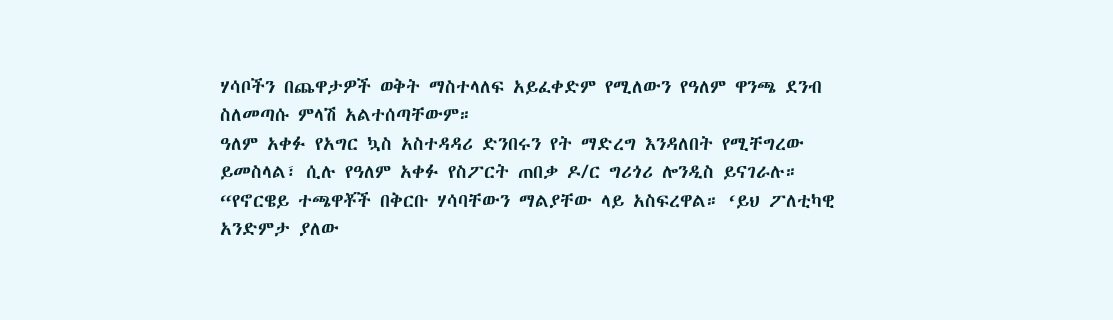ሃሳቦችን በጨዋታዎች ወቅት ማስተላለፍ አይፈቀድም የሚለውን የዓለም ዋንጫ ደንብ ስለመጣሱ ምላሽ አልተሰጣቸውም።
ዓለም አቀፉ የአግር ኳስ አስተዳዳሪ ድንበሩን የት ማድረግ እንዳለበት የሚቸግረው ይመስላል፣ ሲሉ የዓለም አቀፉ የስፖርት ጠበቃ ዶ/ር ግሪጎሪ ሎንዲስ ይናገራሉ።
“የኖርዌይ ተጫዋቾች በቅርቡ ሃሳባቸውን ማልያቸው ላይ አስፍረዋል። ‘ይህ ፖለቲካዊ አንድምታ ያለው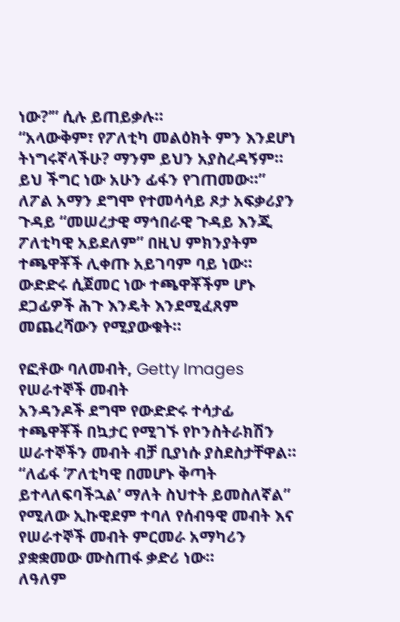ነው?’” ሲሉ ይጠይቃሉ።
“አላውቅም፣ የፖለቲካ መልዕክት ምን እንደሆነ ትነግሩኛላችሁ? ማንም ይህን አያስረዳኝም። ይህ ችግር ነው አሁን ፊፋን የገጠመው።”
ለፖል አማን ደግሞ የተመሳሳይ ጾታ አፍቃሪያን ጉዳይ “መሠረታዊ ማኅበራዊ ጉዳይ እንጂ ፖለቲካዊ አይደለም” በዚህ ምክንያትም ተጫዋቾች ሊቀጡ አይገባም ባይ ነው።
ውድድሩ ሲጀመር ነው ተጫዋቾችም ሆኑ ደጋፊዎች ሕጉ እንዴት እንደሚፈጸም መጨረሻውን የሚያውቁት።

የፎቶው ባለመብት, Getty Images
የሠራተኞች መብት
አንዳንዶች ደግሞ የውድድሩ ተሳታፊ ተጫዋቾች በኳታር የሚገኙ የኮንስትራክሽን ሠራተኞችን መብት ብቻ ቢያነሱ ያስደስታቸዋል።
“ለፊፋ ’ፖለቲካዊ በመሆኑ ቅጣት ይተላለፍባችኋል’ ማለት ስህተት ይመስለኛል” የሚለው ኢኩዊደም ተባለ የሰብዓዊ መብት እና የሠራተኞች መብት ምርመራ አማካሪን ያቋቋመው ሙስጠፋ ቃድሪ ነው።
ለዓለም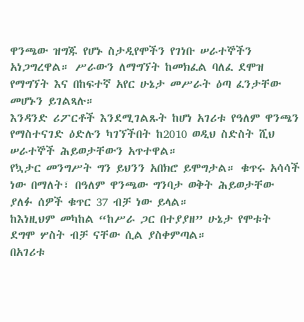ዋንጫው ዝግጁ የሆኑ ስታዲየሞችን የገነቡ ሠራተኞችን አነጋግረዋል። ሥራውን ለማግኘት ከመክፈል ባለፈ ደሞዝ የማግኘት እና በከፍተኛ አየር ሁኔታ መሥራት ዕጣ ፈንታቸው መሆኑን ይገልጻሉ።
እንዳንድ ሪፖርቶች እንደሚገልጹት ከሆነ አገሪቱ የዓለም ዋንጫን የማስተናገድ ዕድሉን ካገኘችበት ከ2010 ወዲህ ስድስት ሺህ ሠራተኞች ሕይወታቸውን አጥተዋል።
የኳታር መንግሥት ግን ይህንን አበክሮ ይሞግታል። ቁጥሩ አሳሳች ነው በማለት፣ በዓለም ዋንጫው ግንባታ ወቅት ሕይወታቸው ያለፉ ሰዎች ቁጥር 37 ብቻ ነው ይላል።
ከእነዚህም መካከል “ከሥራ ጋር በተያያዘ” ሁኔታ የሞቱት ደግሞ ሦስት ብቻ ናቸው ሲል ያስቀምጣል።
በአገሪቱ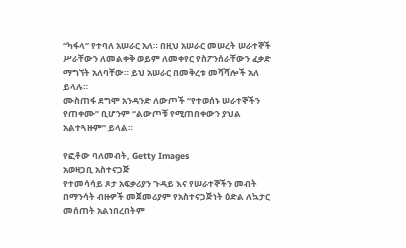“ካፋላ” የተባለ አሠራር አለ። በዚህ አሠራር መሠረት ሠራተኞች ሥራቸውን ለመልቀቅ ወይም ለመቀየር የስፖንሰራቸውን ፈቃድ ማግኘት አለባቸው። ይህ አሠራር በመቅረቱ መሻሻሎች አለ ይላሉ።
ሙስጠፋ ደግሞ አንዳንድ ለውጦች “የተወሰኑ ሠራተኞችን የጠቀሙ” ቢሆንም “ልውጦቹ የሚጠበቀውን ያህል አልተጓዙም” ይላል።

የፎቶው ባለመብት, Getty Images
አወዛጋቢ አስተናጋጅ
የተመሳሳይ ጾታ አፍቃሪያን ጉዳይ እና የሠራተኞችን መብት በማንሳት ብዙዎች መጀመሪያም የአስተናጋጅነት ዕድል ለኳታር መሰጠት አልነበረበትም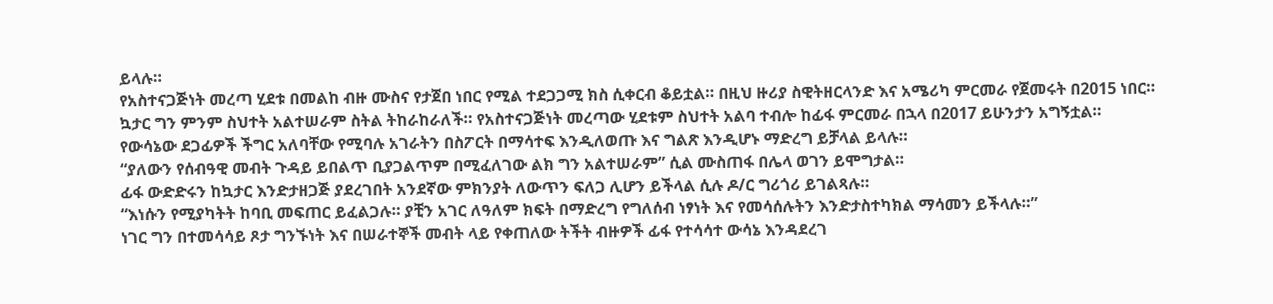ይላሉ።
የአስተናጋጅነት መረጣ ሂደቱ በመልከ ብዙ ሙስና የታጀበ ነበር የሚል ተደጋጋሚ ክስ ሲቀርብ ቆይቷል። በዚህ ዙሪያ ስዊትዘርላንድ እና አሜሪካ ምርመራ የጀመሩት በ2015 ነበር።
ኳታር ግን ምንም ስህተት አልተሠራም ስትል ትከራከራለች። የአስተናጋጅነት መረጣው ሂደቱም ስህተት አልባ ተብሎ ከፊፋ ምርመራ በኋላ በ2017 ይሁንታን አግኝቷል።
የውሳኔው ደጋፊዎች ችግር አለባቸው የሚባሉ አገራትን በስፖርት በማሳተፍ እንዲለወጡ እና ግልጽ እንዲሆኑ ማድረግ ይቻላል ይላሉ።
“ያለውን የሰብዓዊ መብት ጉዳይ ይበልጥ ቢያጋልጥም በሚፈለገው ልክ ግን አልተሠራም” ሲል ሙስጠፋ በሌላ ወገን ይሞግታል።
ፊፋ ውድድሩን ከኳታር እንድታዘጋጅ ያደረገበት አንደኛው ምክንያት ለውጥን ፍለጋ ሊሆን ይችላል ሲሉ ዶ/ር ግሪጎሪ ይገልጻሉ።
“እነሱን የሚያካትት ከባቢ መፍጠር ይፈልጋሉ። ያቺን አገር ለዓለም ክፍት በማድረግ የግለሰብ ነፃነት እና የመሳሰሉትን እንድታስተካክል ማሳመን ይችላሉ።”
ነገር ግን በተመሳሳይ ጾታ ግንኙነት እና በሠራተኞች መብት ላይ የቀጠለው ትችት ብዙዎች ፊፋ የተሳሳተ ውሳኔ እንዳደረገ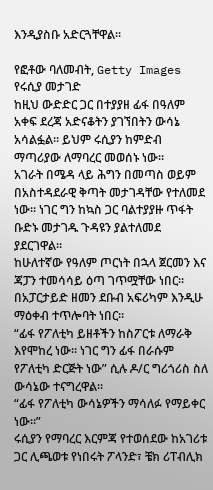እንዲያስቡ አድርጓቸዋል።

የፎቶው ባለመብት, Getty Images
የሩሲያ መታገድ
ከዚህ ውድድር ጋር በተያያዘ ፊፋ በዓለም አቀፍ ደረጃ አድናቆትን ያገኘበትን ውሳኔ አሳልፏል። ይህም ሩሲያን ከምድብ ማጣሪያው ለማባረር መወሰኑ ነው።
አገራት በሜዳ ላይ ሕግን በመጣስ ወይም በአስተዳደራዊ ቅጣት መታገዳቸው የተለመደ ነው። ነገር ግን ከኳስ ጋር ባልተያያዙ ጥፋት ቡድኑ መታገዱ ጉዳዩን ያልተለመደ ያደርገዋል።
ከሁለተኛው የዓለም ጦርነት በኋላ ጀርመን እና ጃፓን ተመሳሳይ ዕጣ ገጥሟቸው ነበር። በአፓርታይድ ዘመን ደቡብ አፍሪካም እንዲሁ ማዕቀብ ተጥሎባት ነበር።
“ፊፋ የፖለቲካ ይዘቶችን ከስፖርቱ ለማራቅ እየሞከረ ነው። ነገር ግን ፊፋ በራሱም የፖለቲካ ድርጅት ነው” ሲሉ ዶ/ር ግሪጎሪስ ስለ ውሳኔው ተናግረዋል።
“ፊፋ የፖለቲካ ውሳኔዎችን ማሳለፉ የማይቀር ነው።”
ሩሲያን የማባረር እርምጃ የተወሰደው ከአገሪቱ ጋር ሊጫወቱ የነበሩት ፖላንድ፣ ቼክ ሪፐብሊክ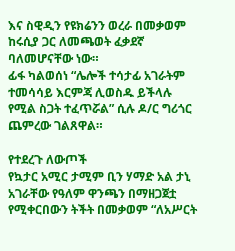እና ስዊዲን የዩክሬንን ወረራ በመቃወም ከሩሲያ ጋር ለመጫወት ፈቃደኛ ባለመሆናቸው ነው።
ፊፋ ካልወሰነ “ሌሎች ተሳታፊ አገራትም ተመሳሳይ እርምጃ ሊወስዱ ይችላሉ የሚል ስጋት ተፈጥሯል” ሲሉ ዶ/ር ግሪጎር ጨምረው ገልጸዋል።

የተደረጉ ለውጦች
የኳታር አሚር ታሚም ቢን ሃማድ አል ታኒ አገራቸው የዓለም ዋንጫን በማዘጋጀቷ የሚቀርበውን ትችት በመቃወም “ለአሥርት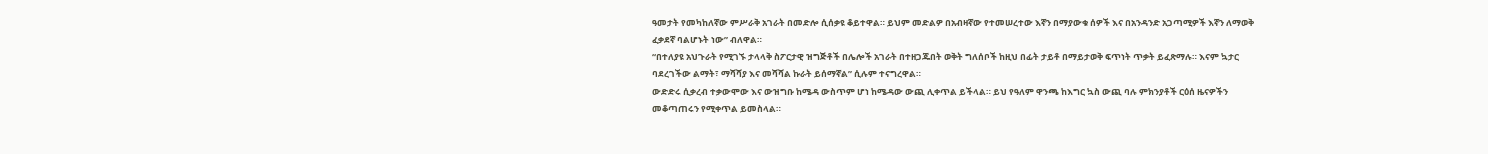ዓመታት የመካከለኛው ምሥራቅ አገራት በመድሎ ሲሰቃዩ ቆይተዋል። ይህም መድልዎ በአብዛኛው የተመሠረተው እኛን በማያውቁ ሰዎች እና በአንዳንድ አጋጣሚዎች እኛን ለማወቅ ፈቃደኛ ባልሆኑት ነው” ብለዋል።
“በተለያዩ አህጉራት የሚገኙ ታላላቅ ስፖርታዊ ዝግጅቶች በሌሎች አገራት በተዘጋጁበት ወቅት ግለሰቦች ከዚህ በፊት ታይቶ በማይታወቅ ፍጥነት ጥቃት ይፈጽማሉ። እናም ኳታር ባደረገችው ልማት፣ ማሻሻያ እና መሻሻል ኩራት ይሰማኛል” ሲሉም ተናግረዋል።
ውድድሩ ሲቃረብ ተቃውሞው እና ውዝግቡ ከሜዳ ውስጥም ሆነ ከሜዳው ውጪ ሊቀጥል ይችላል። ይህ የዓለም ዋንጫ ከእግር ኳስ ውጪ ባሉ ምክንያቶች ርዕሰ ዜናዎችን መቆጣጠሩን የሚቀጥል ይመስላል።